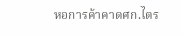หอการค้าคาดศก.ไตร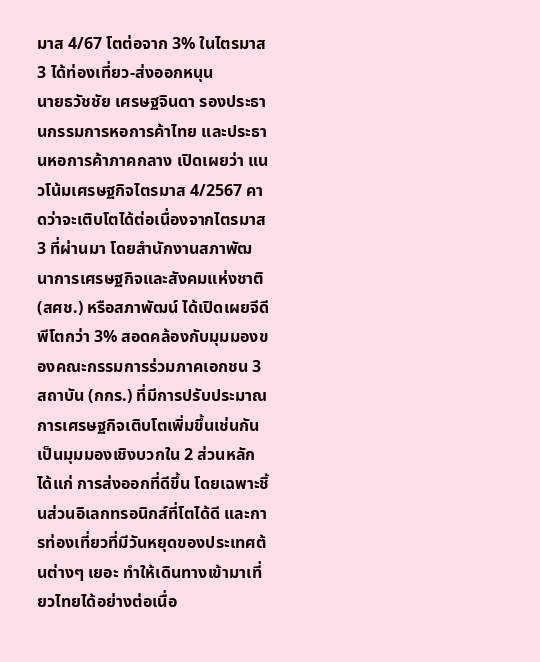มาส 4/67 โตต่อจาก 3% ในไตรมาส 3 ได้ท่องเที่ยว-ส่งออกหนุน
นายธวัชชัย เศรษฐจินดา รองประธานกรรมการหอการค้าไทย และประธานหอการค้าภาคกลาง เปิดเผยว่า แนวโน้มเศรษฐกิจไตรมาส 4/2567 คาดว่าจะเติบโตได้ต่อเนื่องจากไตรมาส 3 ที่ผ่านมา โดยสำนักงานสภาพัฒนาการเศรษฐกิจและสังคมแห่งชาติ (สศช.) หรือสภาพัฒน์ ได้เปิดเผยจีดีพีโตกว่า 3% สอดคล้องกับมุมมองของคณะกรรมการร่วมภาคเอกชน 3 สถาบัน (กกร.) ที่มีการปรับประมาณการเศรษฐกิจเติบโตเพิ่มขึ้นเช่นกัน เป็นมุมมองเชิงบวกใน 2 ส่วนหลัก ได้แก่ การส่งออกที่ดีขึ้น โดยเฉพาะชิ้นส่วนอิเลกทรอนิกส์ที่โตได้ดี และการท่องเที่ยวที่มีวันหยุดของประเทศต้นต่างๆ เยอะ ทำให้เดินทางเข้ามาเที่ยวไทยได้อย่างต่อเนื่อ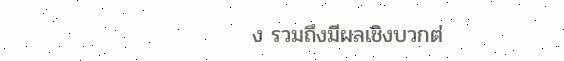ง รวมถึงมีผลเชิงบวกต่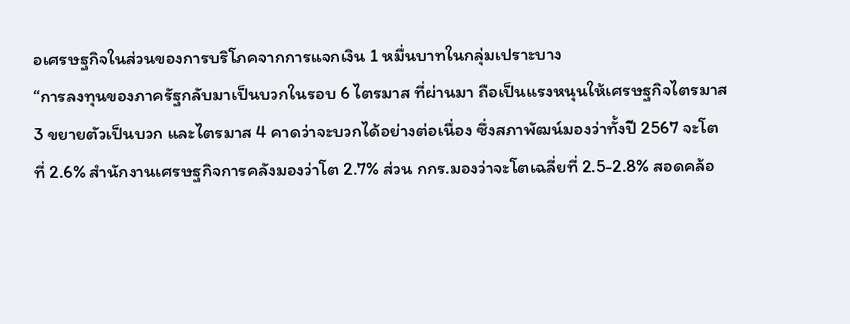อเศรษฐกิจในส่วนของการบริโภคจากการแจกเงิน 1 หมื่นบาทในกลุ่มเปราะบาง
“การลงทุนของภาครัฐกลับมาเป็นบวกในรอบ 6 ไตรมาส ที่ผ่านมา ถือเป็นแรงหนุนให้เศรษฐกิจไตรมาส 3 ขยายตัวเป็นบวก และไตรมาส 4 คาดว่าจะบวกได้อย่างต่อเนื่อง ซึ่งสภาพัฒน์มองว่าทั้งปี 2567 จะโตที่ 2.6% สำนักงานเศรษฐกิจการคลังมองว่าโต 2.7% ส่วน กกร.มองว่าจะโตเฉลี่ยที่ 2.5-2.8% สอดคล้อ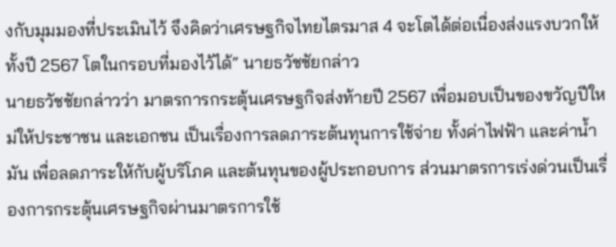งกับมุมมองที่ประเมินไว้ จึงคิดว่าเศรษฐกิจไทยไตรมาส 4 จะโตได้ต่อเนื่องส่งแรงบวกให้ทั้งปี 2567 โตในกรอบที่มองไว้ได้“ นายธวัชชัยกล่าว
นายธวัชชัยกล่าวว่า มาตรการกระตุ้นเศรษฐกิจส่งท้ายปี 2567 เพื่อมอบเป็นของขวัญปีใหม่ให้ประชาชน และเอกชน เป็นเรื่องการลดภาระต้นทุนการใช้จ่าย ทั้งค่าไฟฟ้า และค่าน้ำมัน เพื่อลดภาระให้กับผู้บริโภค และต้นทุนของผู้ประกอบการ ส่วนมาตรการเร่งด่วนเป็นเรื่องการกระตุ้นเศรษฐกิจผ่านมาตรการใช้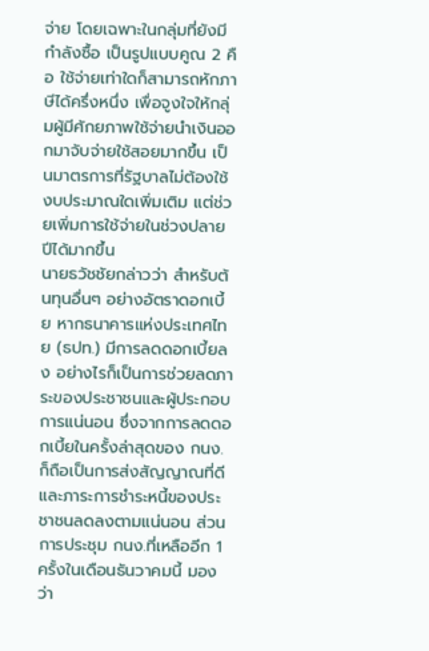จ่าย โดยเฉพาะในกลุ่มที่ยังมีกำลังซื้อ เป็นรูปแบบคูณ 2 คือ ใช้จ่ายเท่าใดก็สามารถหักภาษีได้ครึ่งหนึ่ง เพื่อจูงใจให้กลุ่มผู้มีศักยภาพใช้จ่ายนำเงินออกมาจับจ่ายใช้สอยมากขึ้น เป็นมาตรการที่รัฐบาลไม่ต้องใช้งบประมาณใดเพิ่มเติม แต่ช่วยเพิ่มการใช้จ่ายในช่วงปลายปีได้มากขึ้น
นายธวัชชัยกล่าวว่า สำหรับต้นทุนอื่นๆ อย่างอัตราดอกเบี้ย หากธนาคารแห่งประเทศไทย (ธปท.) มีการลดดอกเบี้ยลง อย่างไรก็เป็นการช่วยลดภาระของประชาชนและผู้ประกอบการแน่นอน ซึ่งจากการลดดอกเบี้ยในครั้งล่าสุดของ กนง.ก็ถือเป็นการส่งสัญญาณที่ดี และภาระการชำระหนี้ของประชาชนลดลงตามแน่นอน ส่วนการประชุม กนง.ที่เหลืออีก 1 ครั้งในเดือนธันวาคมนี้ มองว่า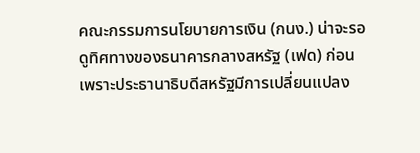คณะกรรมการนโยบายการเงิน (กนง.) น่าจะรอดูทิศทางของธนาคารกลางสหรัฐ (เฟด) ก่อน เพราะประธานาธิบดีสหรัฐมีการเปลี่ยนแปลง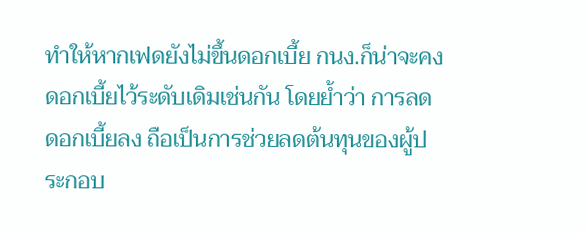ทำให้หากเฟดยังไม่ขึ้นดอกเบี้ย กนง.ก็น่าจะคงดอกเบี้ยไว้ระดับเดิมเช่นกัน โดยย้ำว่า การลดดอกเบี้ยลง ถือเป็นการช่วยลดต้นทุนของผู้ประกอบ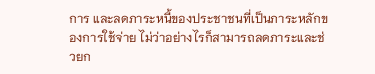การ และลดภาระหนี้ของประชาชนที่เป็นภาระหลักของการใช้จ่าย ไม่ว่าอย่างไรก็สามารถลดภาระและช่วยก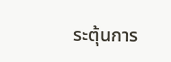ระตุ้นการ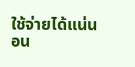ใช้จ่ายได้แน่นอน